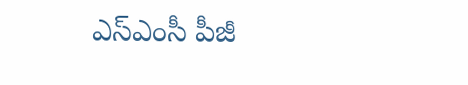ఎస్‌ఎంసీ పీజీ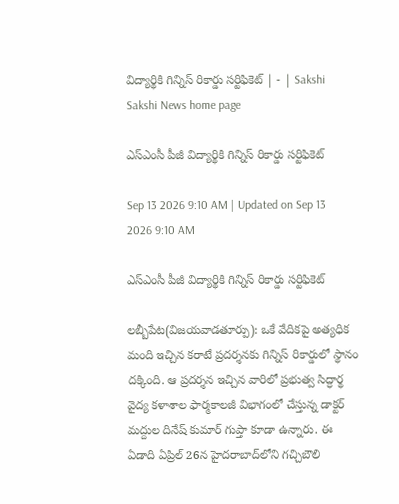విద్యార్థికి గిన్నిస్‌ రికార్డు సర్టిఫికెట్‌ | - | Sakshi
Sakshi News home page

ఎస్‌ఎంసీ పీజీ విద్యార్థికి గిన్నిస్‌ రికార్డు సర్టిఫికెట్‌

Sep 13 2026 9:10 AM | Updated on Sep 13 2026 9:10 AM

ఎస్‌ఎంసీ పీజీ విద్యార్థికి గిన్నిస్‌ రికార్డు సర్టిఫికెట్‌

లబ్బీపేట(విజయవాడతూర్పు): ఒకే వేదికపై అత్యధిక మంది ఇచ్చిన కరాటే ప్రదర్శనకు గిన్నిస్‌ రికార్డులో స్థానం దక్కింది. ఆ ప్రదర్శన ఇచ్చిన వారిలో ప్రభుత్వ సిద్ధార్థ వైద్య కళాశాల ఫార్మకాలజీ విభాగంలో చేస్తున్న డాక్టర్‌ మద్దుల దినేష్‌ కుమార్‌ గుప్తా కూడా ఉన్నారు. ఈ ఏడాది ఏప్రిల్‌ 26న హైదరాబాద్‌లోని గచ్చిబౌలి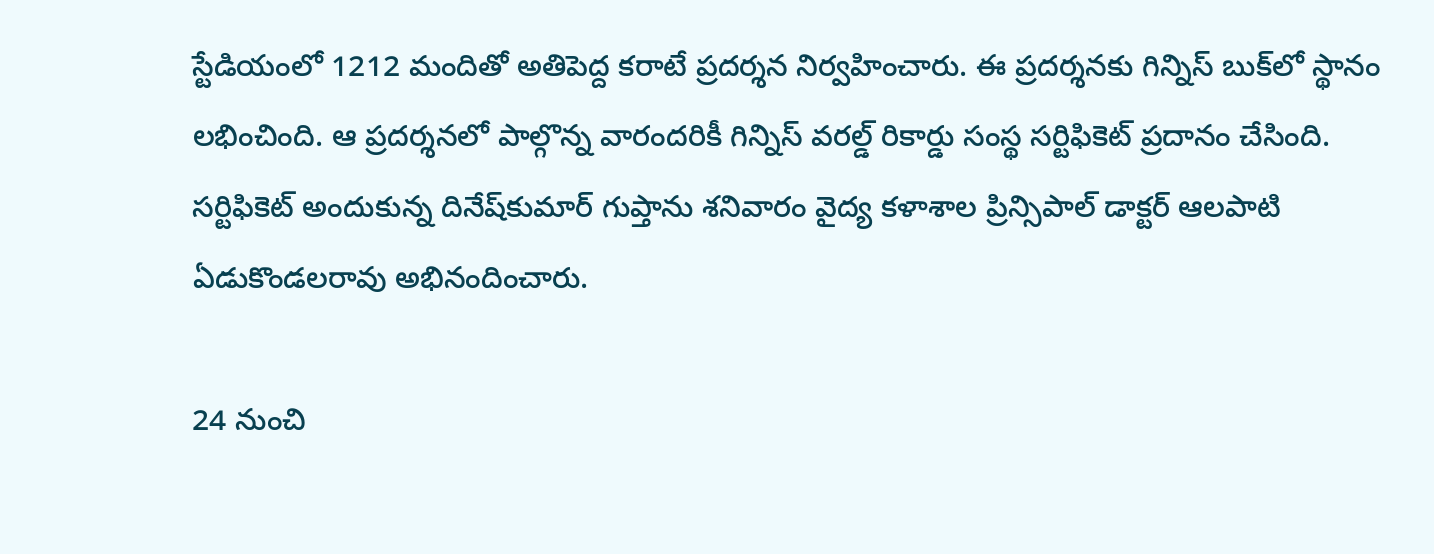స్టేడియంలో 1212 మందితో అతిపెద్ద కరాటే ప్రదర్శన నిర్వహించారు. ఈ ప్రదర్శనకు గిన్నిస్‌ బుక్‌లో స్థానం లభించింది. ఆ ప్రదర్శనలో పాల్గొన్న వారందరికీ గిన్నిస్‌ వరల్డ్‌ రికార్డు సంస్థ సర్టిఫికెట్‌ ప్రదానం చేసింది. సర్టిఫికెట్‌ అందుకున్న దినేష్‌కుమార్‌ గుప్తాను శనివారం వైద్య కళాశాల ప్రిన్సిపాల్‌ డాక్టర్‌ ఆలపాటి ఏడుకొండలరావు అభినందించారు.

24 నుంచి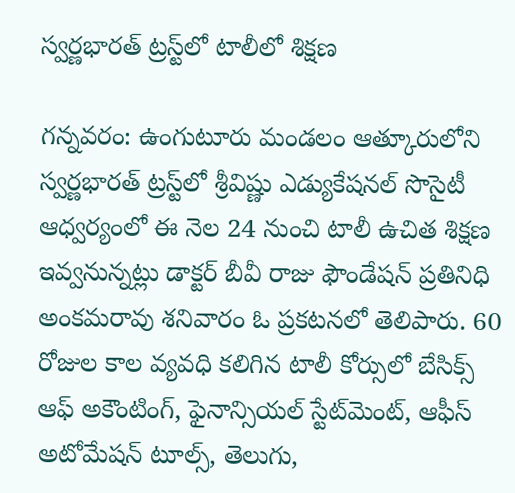స్వర్ణభారత్‌ ట్రస్ట్‌లో టాలీలో శిక్షణ

గన్నవరం: ఉంగుటూరు మండలం ఆత్కూరులోని స్వర్ణభారత్‌ ట్రస్ట్‌లో శ్రీవిష్ణు ఎడ్యుకేషనల్‌ సొసైటీ ఆధ్వర్యంలో ఈ నెల 24 నుంచి టాలీ ఉచిత శిక్షణ ఇవ్వనున్నట్లు డాక్టర్‌ బీవీ రాజు ఫౌండేషన్‌ ప్రతినిధి అంకమరావు శనివారం ఓ ప్రకటనలో తెలిపారు. 60 రోజుల కాల వ్యవధి కలిగిన టాలీ కోర్సులో బేసిక్స్‌ ఆఫ్‌ అకౌంటింగ్‌, ఫైనాన్సియల్‌ స్టేట్‌మెంట్‌, ఆఫీస్‌ అటోమేషన్‌ టూల్స్‌, తెలుగు,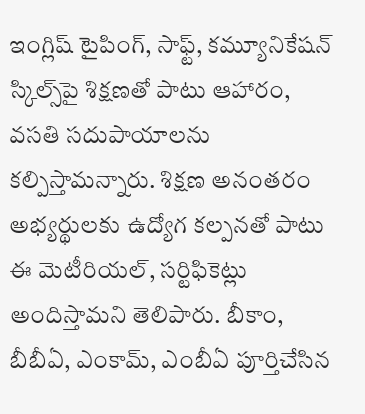ఇంగ్లిష్‌ టైపింగ్‌, సాఫ్ట్‌, కమ్యూనికేషన్‌ స్కిల్స్‌పై శిక్షణతో పాటు ఆహారం, వసతి సదుపాయాలను కల్పిస్తామన్నారు. శిక్షణ అనంతరం అభ్యర్థులకు ఉద్యోగ కల్పనతో పాటు ఈ మెటీరియల్‌, సర్టిఫికెట్లు అందిస్తామని తెలిపారు. బీకాం, బీబీఏ, ఎంకామ్‌, ఎంబీఏ పూర్తిచేసిన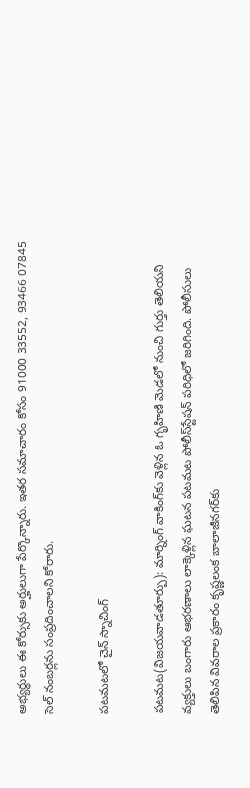అభ్యర్థులు ఈ కోర్సుకు అర్హులుగా పేర్కొన్నారు. ఇతర సమాచారం కోసం 91000 33552, 93466 07845 సెల్‌ నంబర్లను సంప్రదించాలని కోరారు.

పటమటలో చైన్‌ స్నాచింగ్‌

పటమట(విజయవాడతూర్పు): మార్నింగ్‌ వాకింగ్‌కు వెళ్లిన ఓ గృహిణి మెడలో నుంచి గుర్తు తెలియని వ్యక్తులు బంగారు ఆభరణాలు లాక్కెళ్లిన ఘటన పటమట పోలీస్‌స్టేషన్‌ పరిధిలో జరిగింది. పోలీసులు తెలిపిన వివరాల ప్రకారం కృష్ణలంక బాలాజీనగర్‌కు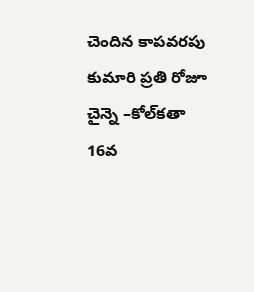చెందిన కాపవరపు కుమారి ప్రతి రోజూ చైన్నె –కోల్‌కతా 16వ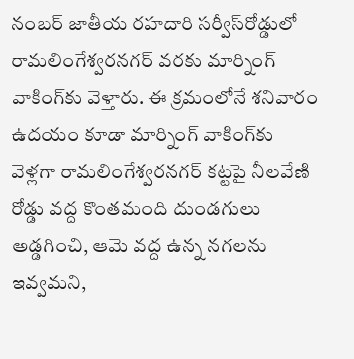నంబర్‌ జాతీయ రహదారి సర్వీస్‌రోడ్డులో రామలింగేశ్వరనగర్‌ వరకు మార్నింగ్‌ వాకింగ్‌కు వెళ్తారు. ఈ క్రమంలోనే శనివారం ఉదయం కూడా మార్నింగ్‌ వాకింగ్‌కు వెళ్లగా రామలింగేశ్వరనగర్‌ కట్టపై నీలవేణి రోడ్డు వద్ద కొంతమంది దుండగులు అడ్డగించి, ఆమె వద్ద ఉన్న నగలను ఇవ్వమని,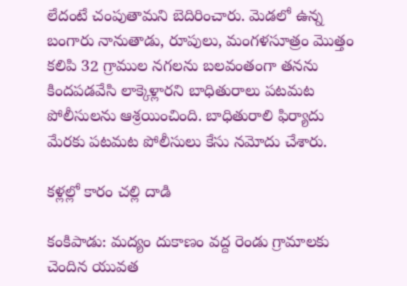లేదంటే చంపుతామని బెదిరించారు. మెడలో ఉన్న బంగారు నానుతాడు, రూపులు, మంగళసూత్రం మొత్తం కలిపి 32 గ్రాముల నగలను బలవంతంగా తనను కిందపడవేసి లాక్కెళ్లారని బాధితురాలు పటమట పోలీసులను ఆశ్రయించింది. బాధితురాలి ఫిర్యాదు మేరకు పటమట పోలీసులు కేసు నమోదు చేశారు.

కళ్లల్లో కారం చల్లి దాడి

కంకిపాడు: మద్యం దుకాణం వద్ద రెండు గ్రామాలకు చెందిన యువత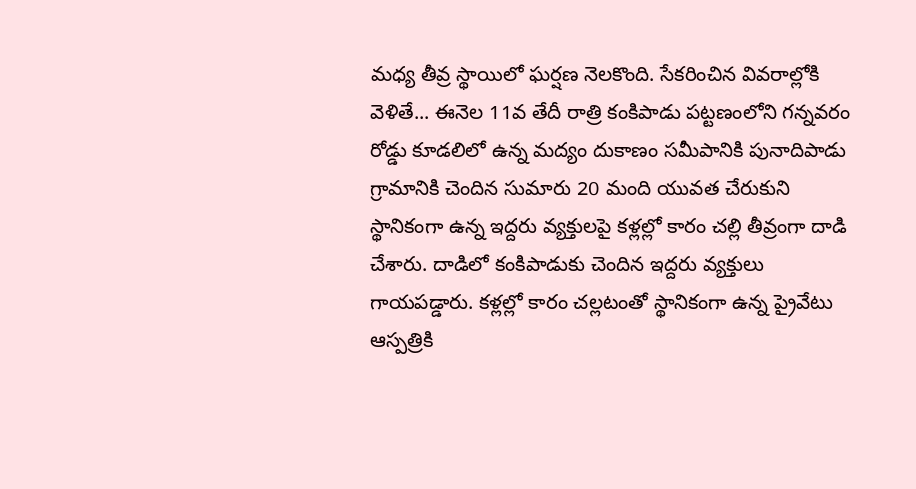మధ్య తీవ్ర స్థాయిలో ఘర్షణ నెలకొంది. సేకరించిన వివరాల్లోకి వెళితే... ఈనెల 11వ తేదీ రాత్రి కంకిపాడు పట్టణంలోని గన్నవరం రోడ్డు కూడలిలో ఉన్న మద్యం దుకాణం సమీపానికి పునాదిపాడు గ్రామానికి చెందిన సుమారు 20 మంది యువత చేరుకుని స్థానికంగా ఉన్న ఇద్దరు వ్యక్తులపై కళ్లల్లో కారం చల్లి తీవ్రంగా దాడి చేశారు. దాడిలో కంకిపాడుకు చెందిన ఇద్దరు వ్యక్తులు గాయపడ్డారు. కళ్లల్లో కారం చల్లటంతో స్థానికంగా ఉన్న ప్రైవేటు ఆస్పత్రికి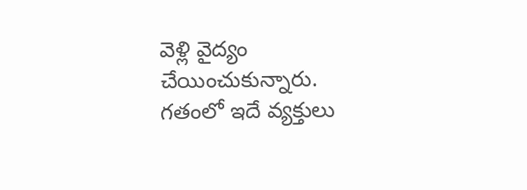వెళ్లి వైద్యం చేయించుకున్నారు. గతంలో ఇదే వ్యక్తులు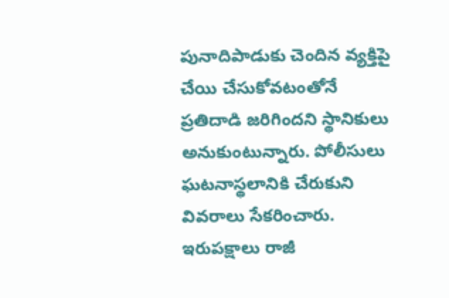పునాదిపాడుకు చెందిన వ్యక్తిపై చేయి చేసుకోవటంతోనే ప్రతిదాడి జరిగిందని స్థానికులు అనుకుంటున్నారు. పోలీసులు ఘటనాస్థలానికి చేరుకుని వివరాలు సేకరించారు. ఇరుపక్షాలు రాజీ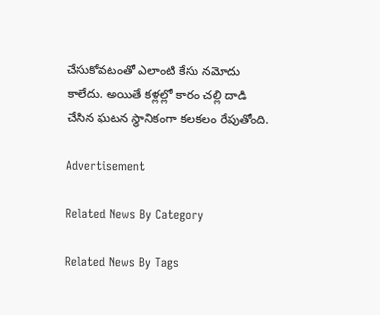చేసుకోవటంతో ఎలాంటి కేసు నమోదు కాలేదు. అయితే కళ్లల్లో కారం చల్లి దాడి చేసిన ఘటన స్థానికంగా కలకలం రేపుతోంది.

Advertisement

Related News By Category

Related News By Tags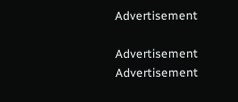Advertisement

Advertisement
Advertisement